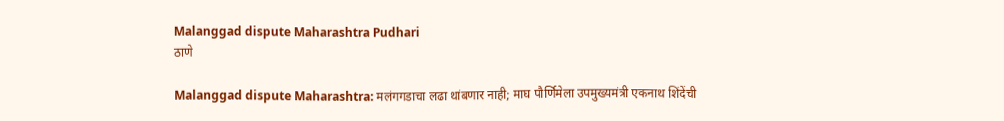Malanggad dispute Maharashtra Pudhari
ठाणे

Malanggad dispute Maharashtra: मलंगगडाचा लढा थांबणार नाही; माघ पौर्णिमेला उपमुख्यमंत्री एकनाथ शिंदेंची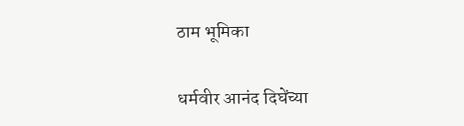ठाम भूमिका

धर्मवीर आनंद दिघेंच्या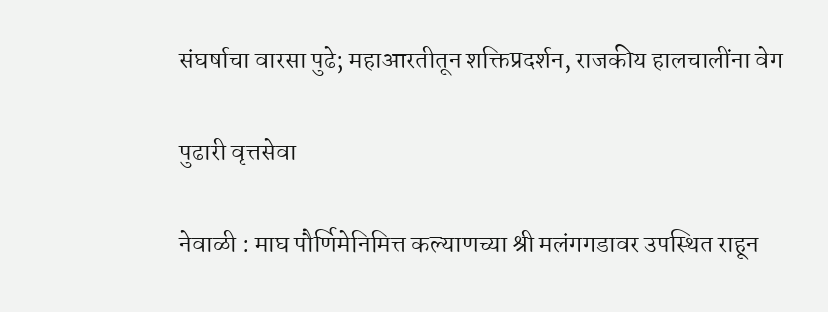संघर्षाचा वारसा पुढे; महाआरतीतून शक्तिप्रदर्शन, राजकीय हालचालींना वेग

पुढारी वृत्तसेवा

नेवाळी : माघ पौर्णिमेनिमित्त कल्याणच्या श्री मलंगगडावर उपस्थित राहून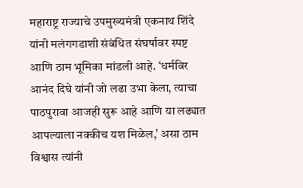महाराष्ट्र राज्याचे उपमुख्यमंत्री एकनाथ शिंदे यांनी मलंगगडाशी संबंधित संघर्षावर स्पष्ट आणि ठाम भूमिका मांडली आहे. ‘धर्मविर आनंद दिघे यांनी जो लढा उभा केला, त्याचा पाठपुरावा आजही सुरू आहे आणि या लढ्यात आपल्याला नक्कीच यश मिळेल,’ असा ठाम विश्वास त्यांनी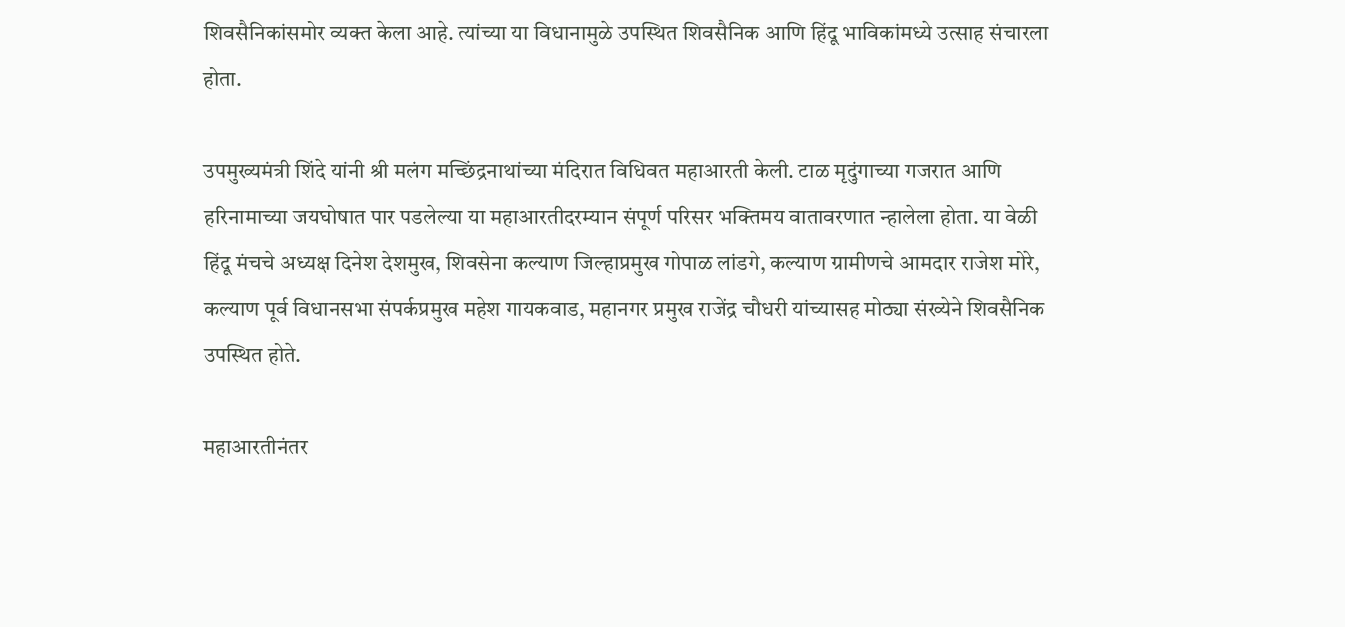शिवसैनिकांसमोर व्यक्त केला आहे. त्यांच्या या विधानामुळे उपस्थित शिवसैनिक आणि हिंदू भाविकांमध्ये उत्साह संचारला होता.

उपमुख्यमंत्री शिंदे यांनी श्री मलंग मच्छिंद्रनाथांच्या मंदिरात विधिवत महाआरती केली. टाळ मृदुंगाच्या गजरात आणि हरिनामाच्या जयघोषात पार पडलेल्या या महाआरतीदरम्यान संपूर्ण परिसर भक्तिमय वातावरणात न्हालेला होता. या वेळी हिंदू मंचचे अध्यक्ष दिनेश देशमुख, शिवसेना कल्याण जिल्हाप्रमुख गोपाळ लांडगे, कल्याण ग्रामीणचे आमदार राजेश मोरे, कल्याण पूर्व विधानसभा संपर्कप्रमुख महेश गायकवाड, महानगर प्रमुख राजेंद्र चौधरी यांच्यासह मोठ्या संख्येने शिवसैनिक उपस्थित होते.

महाआरतीनंतर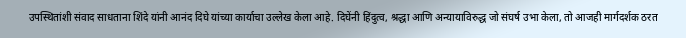उपस्थितांशी संवाद साधताना शिंदे यांनी आनंद दिघे यांच्या कार्याचा उल्लेख केला आहे. दिघेंनी हिंदुत्व, श्रद्धा आणि अन्यायाविरुद्ध जो संघर्ष उभा केला, तो आजही मार्गदर्शक ठरत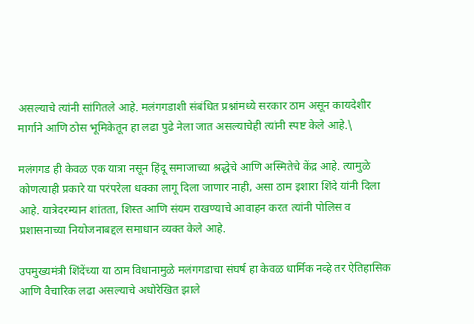असल्याचे त्यांनी सांगितले आहे. मलंगगडाशी संबंधित प्रश्नांमध्ये सरकार ठाम असून कायदेशीर मार्गाने आणि ठोस भूमिकेतून हा लढा पुढे नेला जात असल्याचेही त्यांनी स्पष्ट केले आहे.\

मलंगगड ही केवळ एक यात्रा नसून हिंदू समाजाच्या श्रद्धेचे आणि अस्मितेचे केंद्र आहे. त्यामुळे कोणत्याही प्रकारे या परंपरेला धक्का लागू दिला जाणार नाही, असा ठाम इशारा शिंदे यांनी दिला आहे. यात्रेदरम्यान शांतता, शिस्त आणि संयम राखण्याचे आवाहन करत त्यांनी पोलिस व प्रशासनाच्या नियोजनाबद्दल समाधान व्यक्त केले आहे.

उपमुख्यमंत्री शिंदेंच्या या ठाम विधानामुळे मलंगगडाचा संघर्ष हा केवळ धार्मिक नव्हे तर ऐतिहासिक आणि वैचारिक लढा असल्याचे अधोरेखित झाले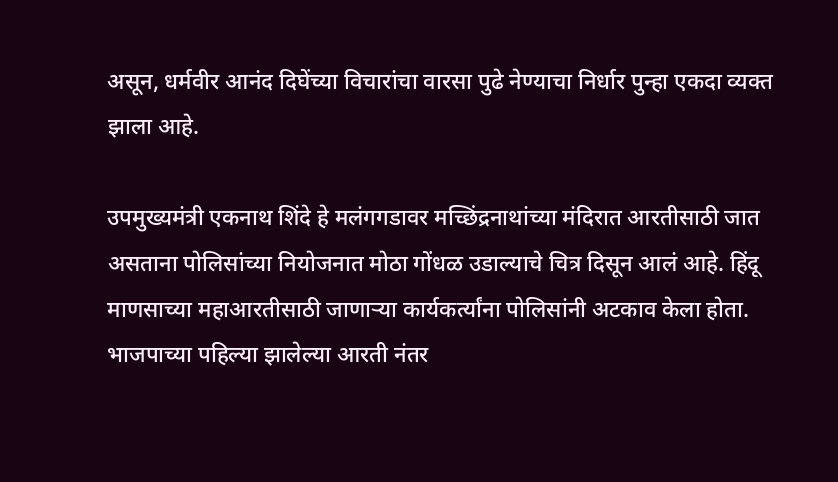असून, धर्मवीर आनंद दिघेंच्या विचारांचा वारसा पुढे नेण्याचा निर्धार पुन्हा एकदा व्यक्त झाला आहे.

उपमुख्यमंत्री एकनाथ शिंदे हे मलंगगडावर मच्छिंद्रनाथांच्या मंदिरात आरतीसाठी जात असताना पोलिसांच्या नियोजनात मोठा गोंधळ उडाल्याचे चित्र दिसून आलं आहे. हिंदू माणसाच्या महाआरतीसाठी जाणाऱ्या कार्यकर्त्यांना पोलिसांनी अटकाव केला होता. भाजपाच्या पहिल्या झालेल्या आरती नंतर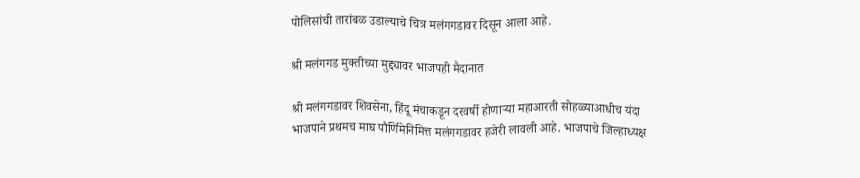पोलिसांची तारांबळ उडाल्याचे चित्र मलंगगडावर दिसून आला आहे.

श्री मलंगगड मुक्तीच्या मुद्द्यावर भाजपही मैदानात

श्री मलंगगडावर शिवसेना, हिंदू मंचाकडून दरवर्षी होणाऱ्या महाआरती सोहळ्याआधीच यंदा भाजपाने प्रथमच माघ पौर्णिमेनिमित्त मलंगगडावर हजेरी लावली आहे. भाजपाचे जिल्हाध्यक्ष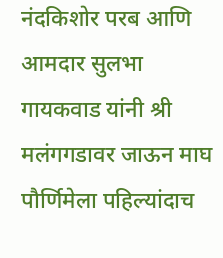नंदकिशोर परब आणि आमदार सुलभा गायकवाड यांनी श्री मलंगगडावर जाऊन माघ पौर्णिमेला पहिल्यांदाच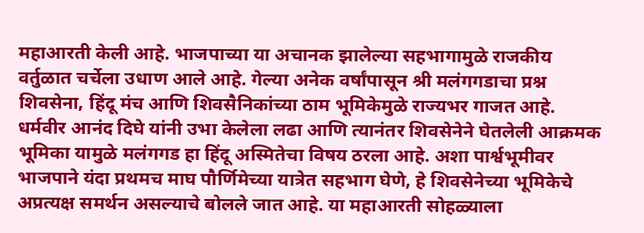महाआरती केली आहे. भाजपाच्या या अचानक झालेल्या सहभागामुळे राजकीय वर्तुळात चर्चेला उधाण आले आहे. गेल्या अनेक वर्षांपासून श्री मलंगगडाचा प्रश्न शिवसेना, हिंदू मंच आणि शिवसैनिकांच्या ठाम भूमिकेमुळे राज्यभर गाजत आहे. धर्मवीर आनंद दिघे यांनी उभा केलेला लढा आणि त्यानंतर शिवसेनेने घेतलेली आक्रमक भूमिका यामुळे मलंगगड हा हिंदू अस्मितेचा विषय ठरला आहे. अशा पार्श्वभूमीवर भाजपाने यंदा प्रथमच माघ पौर्णिमेच्या यात्रेत सहभाग घेणे, हे शिवसेनेच्या भूमिकेचे अप्रत्यक्ष समर्थन असल्याचे बोलले जात आहे. या महाआरती सोहळ्याला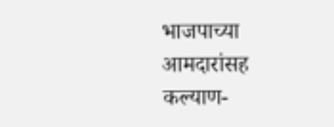भाजपाच्या आमदारांसह कल्याण-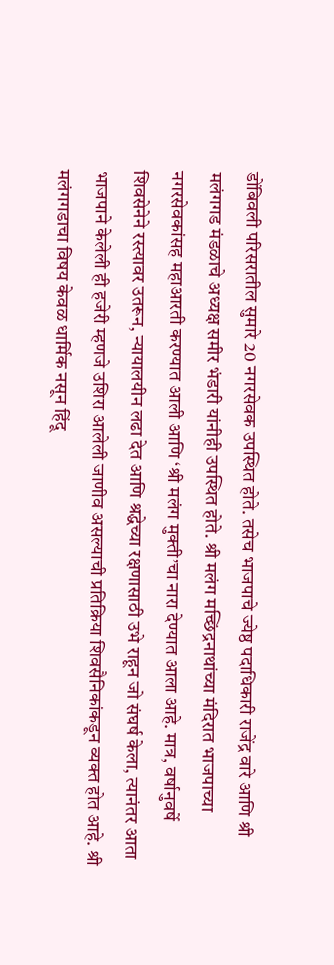डोंबिवली परिसरातील सुमारे 20 नगरसेवक उपस्थित होते. तसेच भाजपाचे ज्येष्ठ पदाधिकारी राजेंद्र वारे आणि श्री मलंगगड मंडळाचे अध्यक्ष समीर भंडारी यांनीही उपस्थित होते. श्री मलंग मच्छिंद्रनाथांच्या मंदिरात भाजपाच्या नगरसेवकांसह महाआरती करण्यात आली आणि ‌‘श्री मलंग मुक्ती‌’चा नारा देण्यात आला आहे. मात्र, वर्षानुवर्षे शिवसेनेने रस्त्यावर उतरून, न्यायालयीन लढा देत आणि श्रद्धेच्या रक्षणासाठी उभे राहून जो संघर्ष केला, त्यानंतर आता भाजपाने केलेली ही हजेरी म्हणजे उशिरा आलेली जाणीव असल्याची प्रतिक्रिया शिवसैनिकांकडून व्यक्त होत आहे. श्री मलंगगडाचा विषय केवळ धार्मिक नसून हिंदू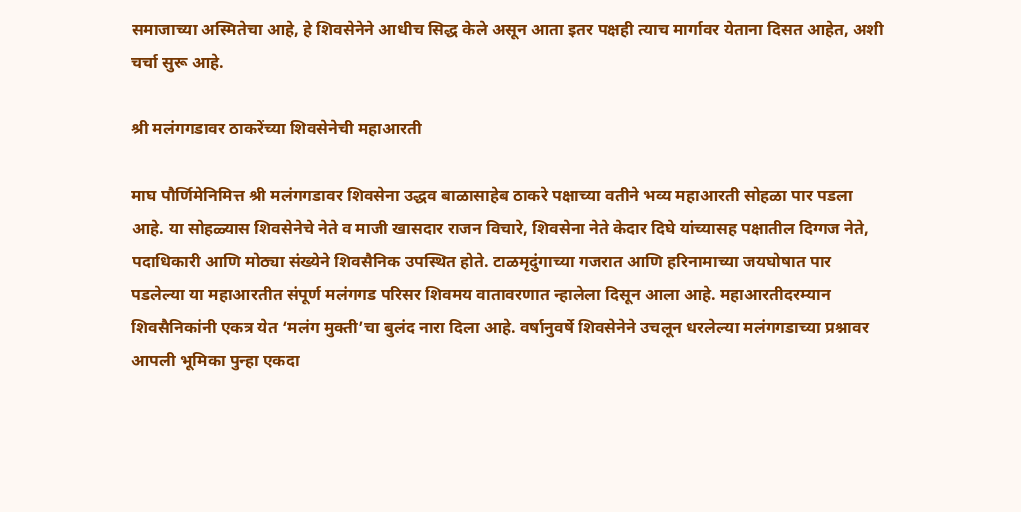समाजाच्या अस्मितेचा आहे, हे शिवसेनेने आधीच सिद्ध केले असून आता इतर पक्षही त्याच मार्गावर येताना दिसत आहेत, अशी चर्चा सुरू आहे.

श्री मलंगगडावर ठाकरेंच्या शिवसेनेची महाआरती

माघ पौर्णिमेनिमित्त श्री मलंगगडावर शिवसेना उद्धव बाळासाहेब ठाकरे पक्षाच्या वतीने भव्य महाआरती सोहळा पार पडला आहे. या सोहळ्यास शिवसेनेचे नेते व माजी खासदार राजन विचारे, शिवसेना नेते केदार दिघे यांच्यासह पक्षातील दिग्गज नेते, पदाधिकारी आणि मोठ्या संख्येने शिवसैनिक उपस्थित होते. टाळमृदुंगाच्या गजरात आणि हरिनामाच्या जयघोषात पार पडलेल्या या महाआरतीत संपूर्ण मलंगगड परिसर शिवमय वातावरणात न्हालेला दिसून आला आहे. महाआरतीदरम्यान शिवसैनिकांनी एकत्र येत ‌‘मलंग मुक्ती‌’चा बुलंद नारा दिला आहे. वर्षानुवर्षे शिवसेनेने उचलून धरलेल्या मलंगगडाच्या प्रश्नावर आपली भूमिका पुन्हा एकदा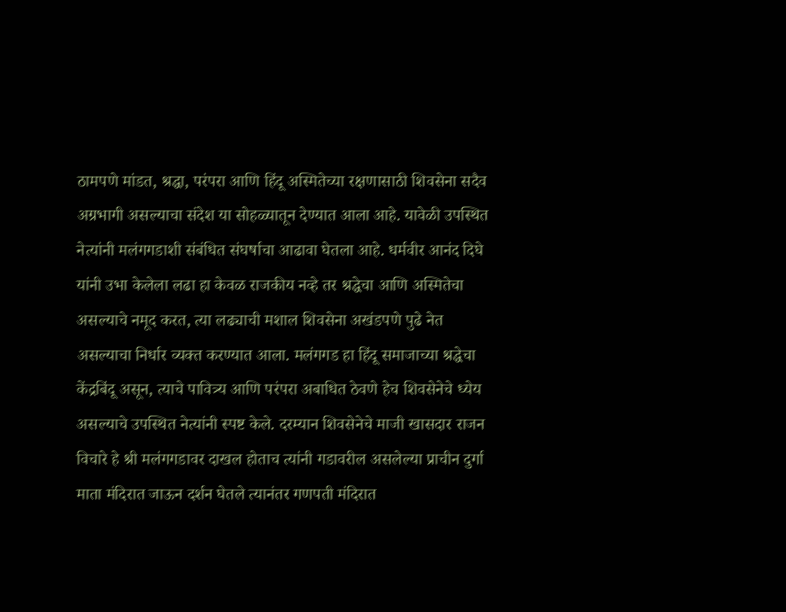ठामपणे मांडत, श्रद्धा, परंपरा आणि हिंदू अस्मितेच्या रक्षणासाठी शिवसेना सदैव अग्रभागी असल्याचा संदेश या सोहळ्यातून देण्यात आला आहे. यावेळी उपस्थित नेत्यांनी मलंगगडाशी संबंधित संघर्षाचा आढावा घेतला आहे. धर्मवीर आनंद दिघे यांनी उभा केलेला लढा हा केवळ राजकीय नव्हे तर श्रद्धेचा आणि अस्मितेचा असल्याचे नमूद करत, त्या लढ्याची मशाल शिवसेना अखंडपणे पुढे नेत असल्याचा निर्धार व्यक्त करण्यात आला. मलंगगड हा हिंदू समाजाच्या श्रद्धेचा केंद्रबिंदू असून, त्याचे पावित्र्य आणि परंपरा अबाधित ठेवणे हेच शिवसेनेचे ध्येय असल्याचे उपस्थित नेत्यांनी स्पष्ट केले. दरम्यान शिवसेनेचे माजी खासदार राजन विचारे हे श्री मलंगगडावर दाखल होताच त्यांनी गडावरील असलेल्या प्राचीन दुर्गा माता मंदिरात जाऊन दर्शन घेतले त्यानंतर गणपती मंदिरात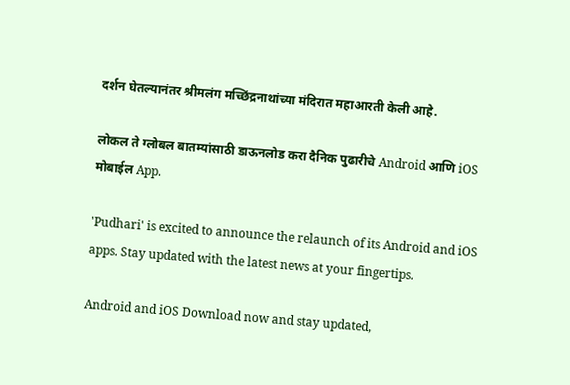दर्शन घेतल्यानंतर श्रीमलंग मच्छिंद्रनाथांच्या मंदिरात महाआरती केली आहे.

लोकल ते ग्लोबल बातम्यांसाठी डाऊनलोड करा दैनिक पुढारीचे Android आणि iOS मोबाईल App.

'Pudhari' is excited to announce the relaunch of its Android and iOS apps. Stay updated with the latest news at your fingertips.

Android and iOS Download now and stay updated,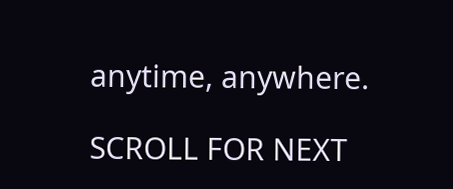anytime, anywhere.

SCROLL FOR NEXT